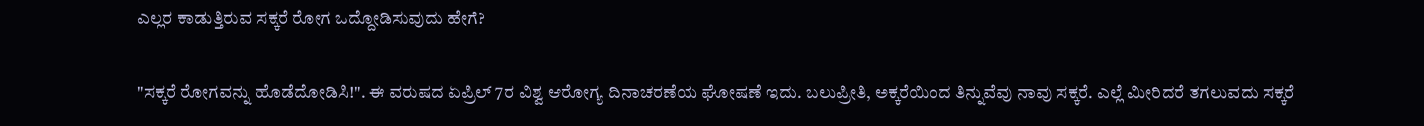ಎಲ್ಲರ ಕಾಡುತ್ತಿರುವ ಸಕ್ಕರೆ ರೋಗ ಒದ್ದೋಡಿಸುವುದು ಹೇಗೆ?

"ಸಕ್ಕರೆ ರೋಗವನ್ನು ಹೊಡೆದೋಡಿಸಿ!". ಈ ವರುಷದ ಏಪ್ರಿಲ್ 7ರ ವಿಶ್ವ ಆರೋಗ್ಯ ದಿನಾಚರಣೆಯ ಘೋಷಣೆ ಇದು. ಬಲುಪ್ರೀತಿ, ಅಕ್ಕರೆಯಿಂದ ತಿನ್ನುವೆವು ನಾವು ಸಕ್ಕರೆ. ಎಲ್ಲೆ ಮೀರಿದರೆ ತಗಲುವದು ಸಕ್ಕರೆ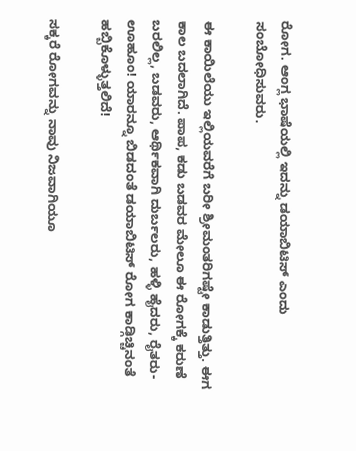ರೋಗ. ಆಂಗ್ಲ ಭಾಷೆಯಲ್ಲಿ ಇದನ್ನು ಡಯಾಬಿಟಿಸ್ ಎಂದು ಸಂಬೋಧಿಸುವರು.

ಈ ಕಾಯಿಲೆಯು ಇಲ್ಲಿಯವರೆಗೆ ಬರೀ ಶ್ರೀಮಂತರಿಗಷ್ಟೇ ಕಾಡುತ್ತಿತ್ತು. ಈಗ ಕಾಲ ಬದಲಾಗಿದೆ. ಪಾಪ, ಕಡು ಬಡವರ ಮೇಲೂ ಈ ರೋಗಕ್ಕೆ ಕರುಣೆ ಬರಲಿಲ್ಲ, ಬಡವರು, ಆರ್ಥಿಕವಾಗಿ ದುರ್ಬಲರು, ಹಳ್ಳಿ ಹೈದರು, ರೈತರು-ಊಹೂಂ! ಯಾರನ್ನೂ ಬಿಡದಂತೆ ಡಯಾಬಿಟಿಸ್ ರೋಗ ಕಾಡ್ಗಿಚ್ಚಿನಂತೆ ಹಬ್ಬಿಕೊಳ್ಳುತ್ತಲಿದೆ!

ಸಕ್ಕರೆ ರೋಗವನ್ನು ನಾವು ನಿಜವಾಗಿಯೂ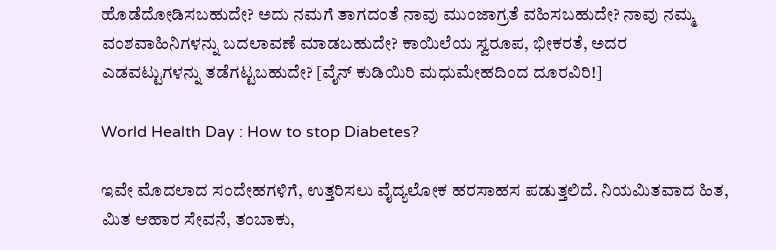ಹೊಡೆದೋಡಿಸಬಹುದೇ? ಅದು ನಮಗೆ ತಾಗದಂತೆ ನಾವು ಮುಂಜಾಗ್ರತೆ ವಹಿಸಬಹುದೇ? ನಾವು ನಮ್ಮ ವಂಶವಾಹಿನಿಗಳನ್ನು ಬದಲಾವಣೆ ಮಾಡಬಹುದೇ? ಕಾಯಿಲೆಯ ಸ್ವರೂಪ, ಭೀಕರತೆ, ಅದರ ಎಡವಟ್ಟುಗಳನ್ನು ತಡೆಗಟ್ಟಬಹುದೇ? [ವೈನ್ ಕುಡಿಯಿರಿ ಮಧುಮೇಹದಿಂದ ದೂರವಿರಿ!]

World Health Day : How to stop Diabetes?

ಇವೇ ಮೊದಲಾದ ಸಂದೇಹಗಳಿಗೆ, ಉತ್ತರಿಸಲು ವೈದ್ಯಲೋಕ ಹರಸಾಹಸ ಪಡುತ್ತಲಿದೆ. ನಿಯಮಿತವಾದ ಹಿತ, ಮಿತ ಆಹಾರ ಸೇವನೆ, ತಂಬಾಕು,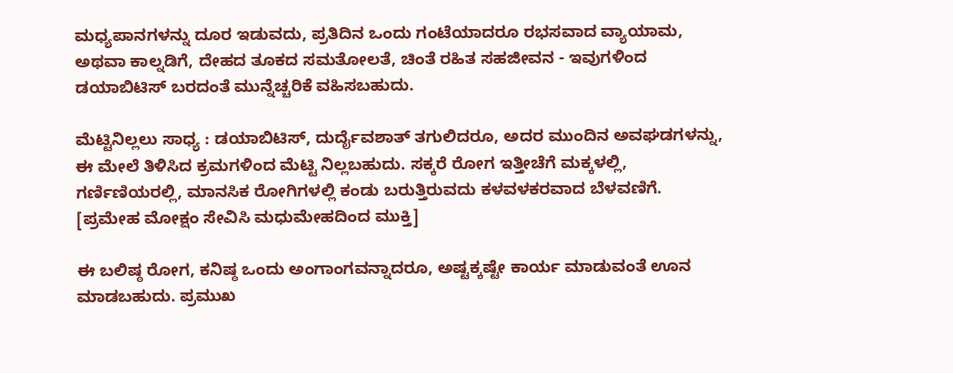ಮಧ್ಯಪಾನಗಳನ್ನು ದೂರ ಇಡುವದು, ಪ್ರತಿದಿನ ಒಂದು ಗಂಟೆಯಾದರೂ ರಭಸವಾದ ವ್ಯಾಯಾಮ, ಅಥವಾ ಕಾಲ್ನಡಿಗೆ, ದೇಹದ ತೂಕದ ಸಮತೋಲತೆ, ಚಿಂತೆ ರಹಿತ ಸಹಜೀವನ - ಇವುಗಳಿಂದ ಡಯಾಬಿಟಿಸ್ ಬರದಂತೆ ಮುನ್ನೆಚ್ಚರಿಕೆ ವಹಿಸಬಹುದು.

ಮೆಟ್ಟಿನಿಲ್ಲಲು ಸಾಧ್ಯ : ಡಯಾಬಿಟಿಸ್, ದುರ್ದೈವಶಾತ್ ತಗುಲಿದರೂ, ಅದರ ಮುಂದಿನ ಅವಘಡಗಳನ್ನು, ಈ ಮೇಲೆ ತಿಳಿಸಿದ ಕ್ರಮಗಳಿಂದ ಮೆಟ್ಟಿ ನಿಲ್ಲಬಹುದು. ಸಕ್ಕರೆ ರೋಗ ಇತ್ತೀಚೆಗೆ ಮಕ್ಕಳಲ್ಲಿ, ಗರ್ಣಿಣಿಯರಲ್ಲಿ, ಮಾನಸಿಕ ರೋಗಿಗಳಲ್ಲಿ ಕಂಡು ಬರುತ್ತಿರುವದು ಕಳವಳಕರವಾದ ಬೆಳವಣಿಗೆ. [ಪ್ರಮೇಹ ಮೋಕ್ಷಂ ಸೇವಿಸಿ ಮಧುಮೇಹದಿಂದ ಮುಕ್ತಿ]

ಈ ಬಲಿಷ್ಠ ರೋಗ, ಕನಿಷ್ಠ ಒಂದು ಅಂಗಾಂಗವನ್ನಾದರೂ, ಅಷ್ಟಕ್ಕಷ್ಟೇ ಕಾರ್ಯ ಮಾಡುವಂತೆ ಊನ ಮಾಡಬಹುದು. ಪ್ರಮುಖ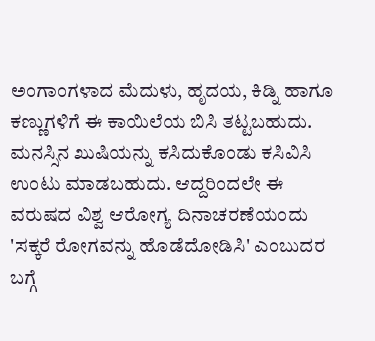ಅಂಗಾಂಗಳಾದ ಮೆದುಳು, ಹೃದಯ, ಕಿಡ್ನಿ ಹಾಗೂ ಕಣ್ಣುಗಳಿಗೆ ಈ ಕಾಯಿಲೆಯ ಬಿಸಿ ತಟ್ಟಬಹುದು. ಮನಸ್ಸಿನ ಖುಷಿಯನ್ನು ಕಸಿದುಕೊಂಡು ಕಸಿವಿಸಿ ಉಂಟು ಮಾಡಬಹುದು. ಆದ್ದರಿಂದಲೇ ಈ ವರುಷದ ವಿಶ್ವ ಆರೋಗ್ಯ ದಿನಾಚರಣೆಯಂದು 'ಸಕ್ಕರೆ ರೋಗವನ್ನು ಹೊಡೆದೋಡಿಸಿ' ಎಂಬುದರ ಬಗ್ಗೆ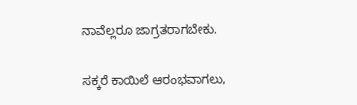ನಾವೆಲ್ಲರೂ ಜಾಗ್ರತರಾಗಬೇಕು.

ಸಕ್ಕರೆ ಕಾಯಿಲೆ ಆರಂಭವಾಗಲು,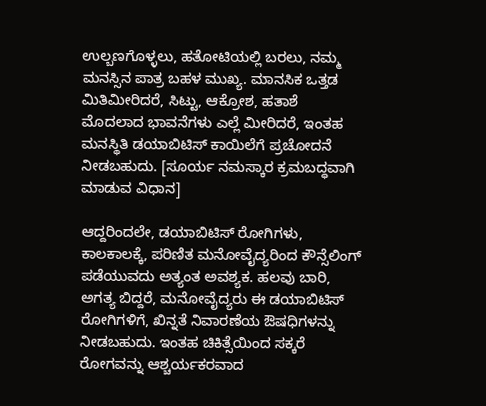ಉಲ್ಬಣಗೊಳ್ಳಲು, ಹತೋಟಿಯಲ್ಲಿ ಬರಲು, ನಮ್ಮ ಮನಸ್ಸಿನ ಪಾತ್ರ ಬಹಳ ಮುಖ್ಯ. ಮಾನಸಿಕ ಒತ್ತಡ ಮಿತಿಮೀರಿದರೆ, ಸಿಟ್ಟು, ಆಕ್ರೋಶ, ಹತಾಶೆ ಮೊದಲಾದ ಭಾವನೆಗಳು ಎಲ್ಲೆ ಮೀರಿದರೆ, ಇಂತಹ ಮನಸ್ಥಿತಿ ಡಯಾಬಿಟಿಸ್ ಕಾಯಿಲೆಗೆ ಪ್ರಚೋದನೆ ನೀಡಬಹುದು. [ಸೂರ್ಯ ನಮಸ್ಕಾರ ಕ್ರಮಬದ್ಧವಾಗಿ ಮಾಡುವ ವಿಧಾನ]

ಆದ್ದರಿಂದಲೇ, ಡಯಾಬಿಟಿಸ್ ರೋಗಿಗಳು, ಕಾಲಕಾಲಕ್ಕೆ, ಪರಿಣಿತ ಮನೋವೈದ್ಯರಿಂದ ಕೌನ್ಸೆಲಿಂಗ್ ಪಡೆಯುವದು ಅತ್ಯಂತ ಅವಶ್ಯಕ. ಹಲವು ಬಾರಿ, ಅಗತ್ಯ ಬಿದ್ದರೆ, ಮನೋವೈದ್ಯರು ಈ ಡಯಾಬಿಟಿಸ್ ರೋಗಿಗಳಿಗೆ, ಖಿನ್ನತೆ ನಿವಾರಣೆಯ ಔಷಧಿಗಳನ್ನು ನೀಡಬಹುದು. ಇಂತಹ ಚಿಕಿತ್ಸೆಯಿಂದ ಸಕ್ಕರೆ ರೋಗವನ್ನು ಆಶ್ಚರ್ಯಕರವಾದ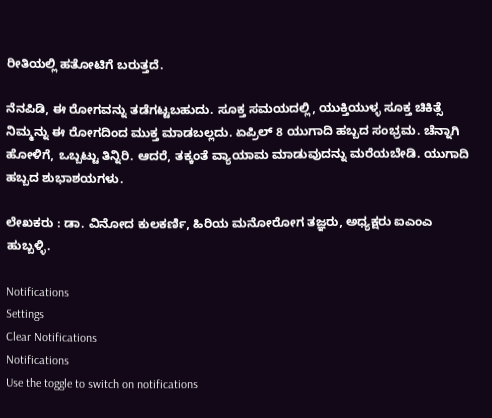ರೀತಿಯಲ್ಲಿ ಹತೋಟಿಗೆ ಬರುತ್ತದೆ.

ನೆನಪಿಡಿ, ಈ ರೋಗವನ್ನು ತಡೆಗಟ್ಟಬಹುದು. ಸೂಕ್ತ ಸಮಯದಲ್ಲಿ, ಯುಕ್ತಿಯುಳ್ಳ ಸೂಕ್ತ ಚಿಕಿತ್ಸೆ ನಿಮ್ಮನ್ನು ಈ ರೋಗದಿಂದ ಮುಕ್ತ ಮಾಡಬಲ್ಲದು. ಏಪ್ರಿಲ್ 8 ಯುಗಾದಿ ಹಬ್ಬದ ಸಂಭ್ರಮ. ಚೆನ್ನಾಗಿ ಹೋಳಿಗೆ, ಒಬ್ಬಟ್ಟು ತಿನ್ನಿರಿ. ಆದರೆ, ತಕ್ಕಂತೆ ವ್ಯಾಯಾಮ ಮಾಡುವುದನ್ನು ಮರೆಯಬೇಡಿ. ಯುಗಾದಿ ಹಬ್ಬದ ಶುಭಾಶಯಗಳು.

ಲೇಖಕರು : ಡಾ. ವಿನೋದ ಕುಲಕರ್ಣಿ, ಹಿರಿಯ ಮನೋರೋಗ ತಜ್ಞರು, ಅಧ್ಯಕ್ಷರು ಐಎಂಎ ಹುಬ್ಬಳ್ಳಿ.

Notifications
Settings
Clear Notifications
Notifications
Use the toggle to switch on notifications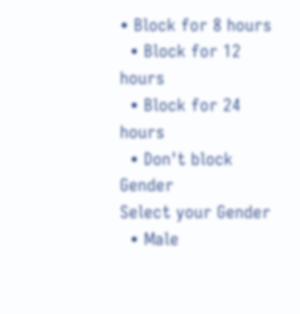• Block for 8 hours
  • Block for 12 hours
  • Block for 24 hours
  • Don't block
Gender
Select your Gender
  • Male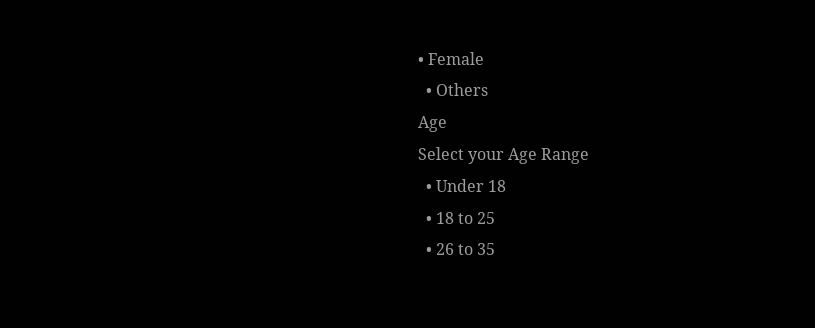• Female
  • Others
Age
Select your Age Range
  • Under 18
  • 18 to 25
  • 26 to 35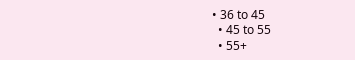• 36 to 45
  • 45 to 55
  • 55+